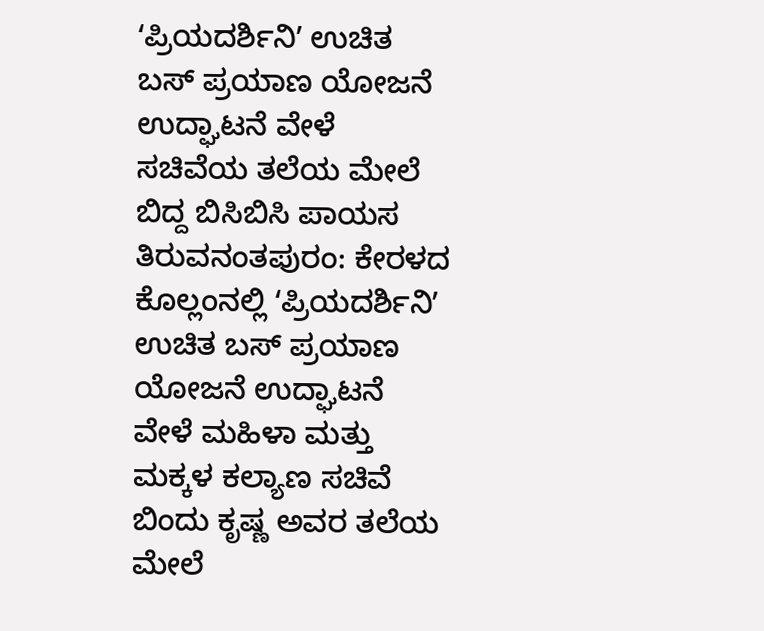ʻಪ್ರಿಯದರ್ಶಿನಿʼ ಉಚಿತ ಬಸ್ ಪ್ರಯಾಣ ಯೋಜನೆ ಉದ್ಘಾಟನೆ ವೇಳೆ ಸಚಿವೆಯ ತಲೆಯ ಮೇಲೆ ಬಿದ್ದ ಬಿಸಿಬಿಸಿ ಪಾಯಸ
ತಿರುವನಂತಪುರಂ: ಕೇರಳದ ಕೊಲ್ಲಂನಲ್ಲಿ ʻಪ್ರಿಯದರ್ಶಿನಿʼ ಉಚಿತ ಬಸ್ ಪ್ರಯಾಣ ಯೋಜನೆ ಉದ್ಘಾಟನೆ ವೇಳೆ ಮಹಿಳಾ ಮತ್ತು ಮಕ್ಕಳ ಕಲ್ಯಾಣ ಸಚಿವೆ ಬಿಂದು ಕೃಷ್ಣ ಅವರ ತಲೆಯ ಮೇಲೆ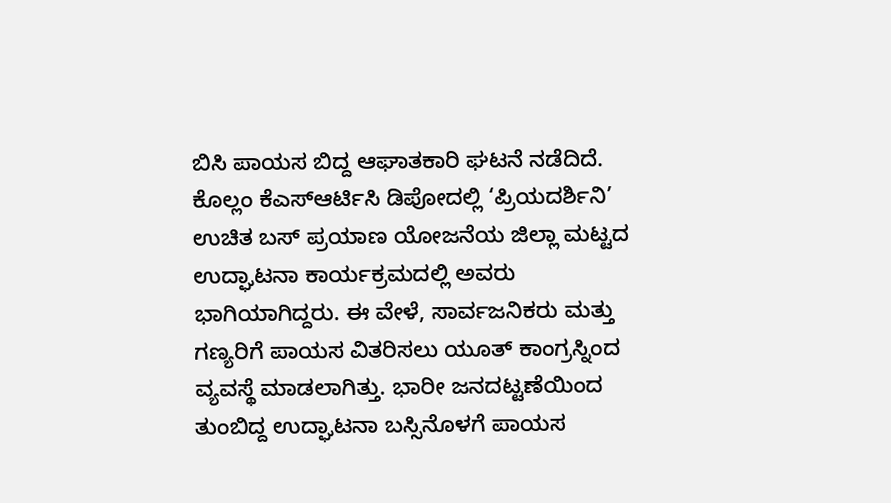ಬಿಸಿ ಪಾಯಸ ಬಿದ್ದ ಆಘಾತಕಾರಿ ಘಟನೆ ನಡೆದಿದೆ.
ಕೊಲ್ಲಂ ಕೆಎಸ್ಆರ್ಟಿಸಿ ಡಿಪೋದಲ್ಲಿ ‘ಪ್ರಿಯದರ್ಶಿನಿ’ ಉಚಿತ ಬಸ್ ಪ್ರಯಾಣ ಯೋಜನೆಯ ಜಿಲ್ಲಾ ಮಟ್ಟದ ಉದ್ಘಾಟನಾ ಕಾರ್ಯಕ್ರಮದಲ್ಲಿ ಅವರು ಭಾಗಿಯಾಗಿದ್ದರು. ಈ ವೇಳೆ, ಸಾರ್ವಜನಿಕರು ಮತ್ತು ಗಣ್ಯರಿಗೆ ಪಾಯಸ ವಿತರಿಸಲು ಯೂತ್ ಕಾಂಗ್ರಸ್ನಿಂದ ವ್ಯವಸ್ಥೆ ಮಾಡಲಾಗಿತ್ತು. ಭಾರೀ ಜನದಟ್ಟಣೆಯಿಂದ ತುಂಬಿದ್ದ ಉದ್ಘಾಟನಾ ಬಸ್ಸಿನೊಳಗೆ ಪಾಯಸ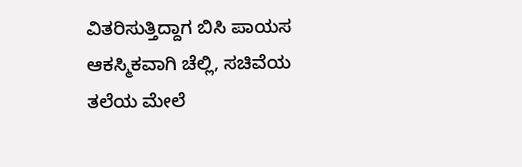ವಿತರಿಸುತ್ತಿದ್ದಾಗ ಬಿಸಿ ಪಾಯಸ ಆಕಸ್ಮಿಕವಾಗಿ ಚೆಲ್ಲಿ, ಸಚಿವೆಯ ತಲೆಯ ಮೇಲೆ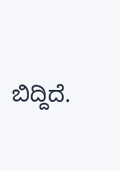ಬಿದ್ದಿದೆ.